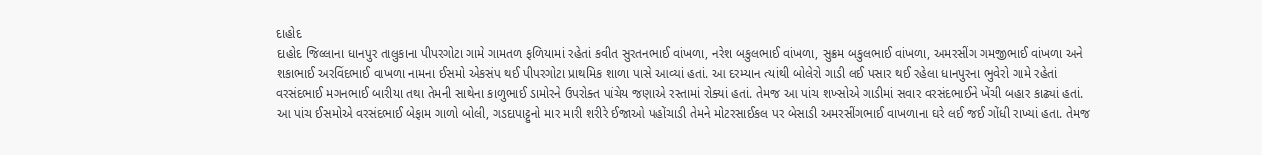દાહોદ
દાહોદ જિલ્લાના ધાનપુર તાલુકાના પીપરગોટા ગામે ગામતળ ફળિયામાં રહેતાં કવીત સુરતનભાઈ વાંખળા, નરેશ બકુલભાઈ વાંખળા, સુક્રમ બકુલભાઈ વાંખળા, અમરસીંગ ગમજીભાઈ વાંખળા અને શકાભાઈ અરવિંદભાઈ વાખળા નામના ઈસમો એકસંપ થઈ પીપરગોટા પ્રાથમિક શાળા પાસે આવ્યાં હતાં. આ દરમ્યાન ત્યાંથી બોલેરો ગાડી લઈ પસાર થઈ રહેલા ધાનપુરના ભુવેરો ગામે રહેતાં વરસંદભાઈ મગનભાઈ બારીયા તથા તેમની સાથેના કાળુભાઈ ડામોરને ઉપરોક્ત પાંચેય જણાએ રસ્તામાં રોક્યાં હતાં. તેમજ આ પાંચ શખ્સોએ ગાડીમાં સવાર વરસંદભાઈને ખેંચી બહાર કાઢ્યાં હતાં. આ પાંચ ઈસમોએ વરસંદભાઈ બેફામ ગાળો બોલી, ગડદાપાટ્ટુનો માર મારી શરીરે ઈજાઓ પહોંચાડી તેમને મોટરસાઈકલ પર બેસાડી અમરસીંગભાઈ વાખળાના ઘરે લઈ જઈ ગોંધી રાખ્યાં હતા. તેમજ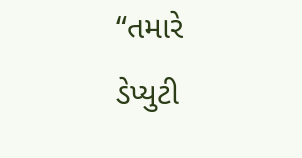“તમારે ડેપ્યુટી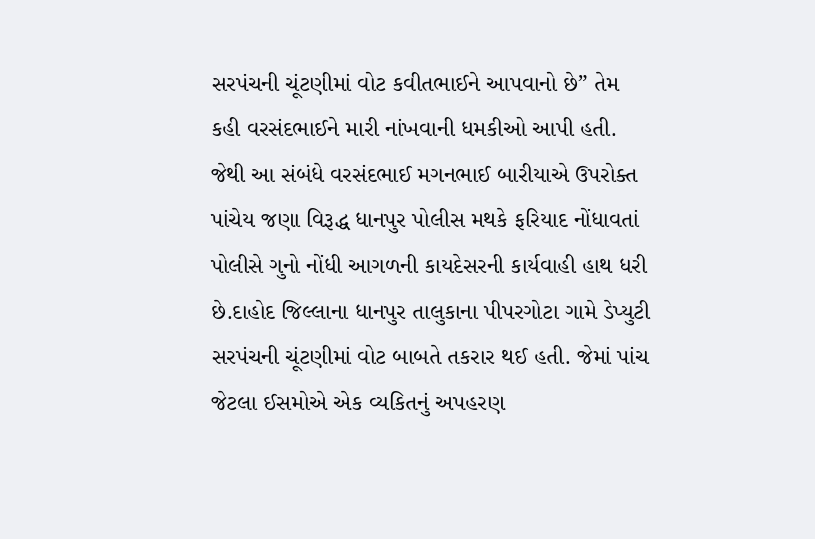સરપંચની ચૂંટણીમાં વોટ કવીતભાઈને આપવાનો છે” તેમ કહી વરસંદભાઈને મારી નાંખવાની ધમકીઓ આપી હતી. જેથી આ સંબંધે વરસંદભાઈ મગનભાઈ બારીયાએ ઉપરોક્ત પાંચેય જણા વિરૂદ્ધ ધાનપુર પોલીસ મથકે ફરિયાદ નોંધાવતાં પોલીસે ગુનો નોંધી આગળની કાયદેસરની કાર્યવાહી હાથ ધરી છે.દાહોદ જિલ્લાના ધાનપુર તાલુકાના પીપરગોટા ગામે ડેપ્યુટી સરપંચની ચૂંટણીમાં વોટ બાબતે તકરાર થઈ હતી. જેમાં પાંચ જેટલા ઈસમોએ એક વ્યકિતનું અપહરણ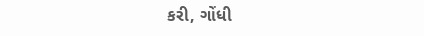કરી, ગોંધી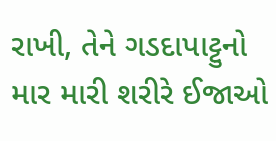રાખી, તેને ગડદાપાટ્ટુનો માર મારી શરીરે ઈજાઓ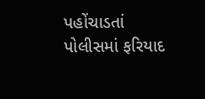પહોંચાડતાં પોલીસમાં ફરિયાદ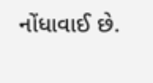નોંધાવાઈ છે.